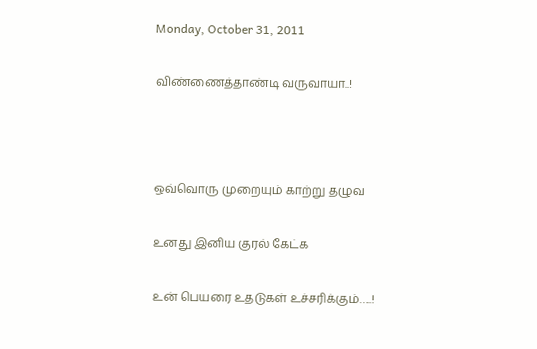Monday, October 31, 2011

விண்ணைத்தாண்டி வருவாயா..!



ஒவ்வொரு முறையும் காற்று தழுவ

உனது இனிய குரல் கேட்க

உன் பெயரை உதடுகள் உச்சரிக்கும்…..!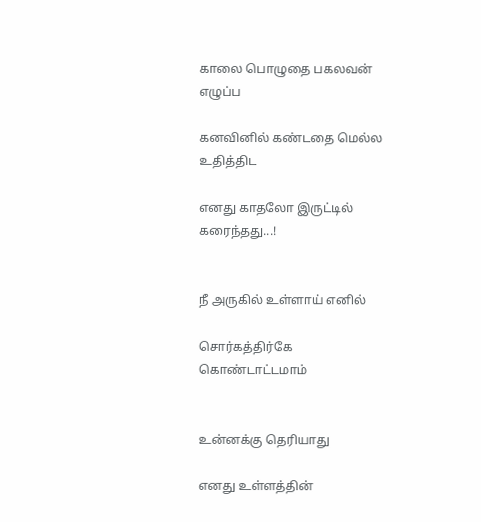காலை பொழுதை பகலவன் எழுப்ப

கனவினில் கண்டதை மெல்ல உதித்திட

எனது காதலோ இருட்டில் கரைந்தது...!


நீ அருகில் உள்ளாய் எனில்

சொர்கத்திர்கே கொண்டாட்டமாம்


உன்னக்கு தெரியாது

எனது உள்ளத்தின்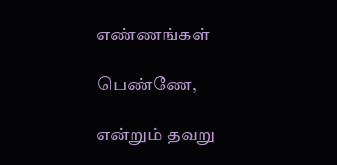எண்ணங்கள்

பெண்ணே,

என்றும் தவறு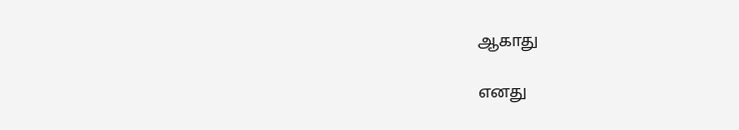ஆகாது

எனது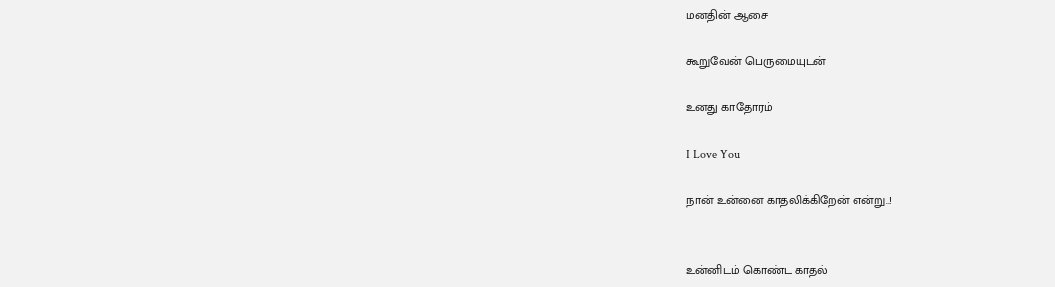மனதின் ஆசை

கூறுவேன் பெருமையுடன்

உனது காதோரம்

I Love You

நான் உன்னை காதலிக்கிறேன் என்று..!


உன்னிடம் கொண்ட காதல்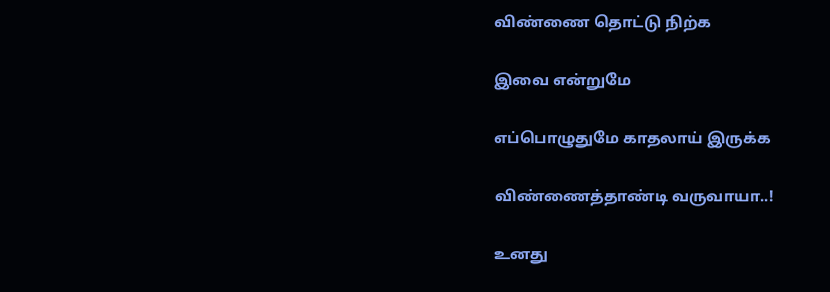விண்ணை தொட்டு நிற்க

இவை என்றுமே

எப்பொழுதுமே காதலாய் இருக்க

விண்ணைத்தாண்டி வருவாயா..!

உனது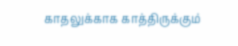காதலுக்காக காத்திருக்கும்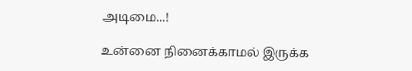அடிமை...!

உன்னை நினைக்காமல் இருக்க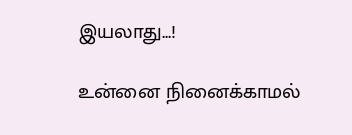இயலாது...!

உன்னை நினைக்காமல்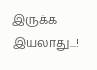இருக்க இயலாது...!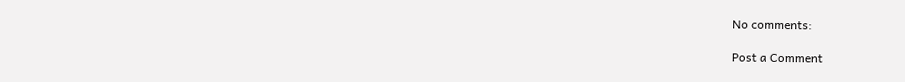No comments:

Post a Comment